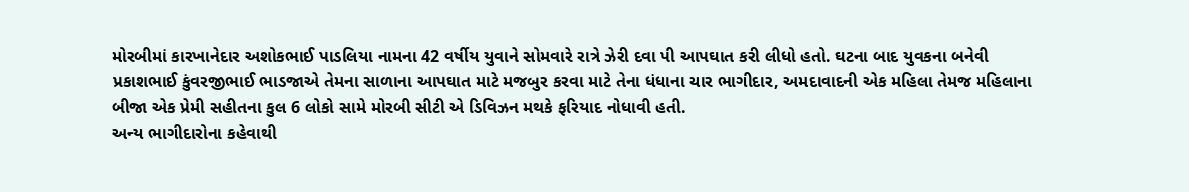મોરબીમાં કારખાનેદાર અશોકભાઈ પાડલિયા નામના 42 વર્ષીય યુવાને સોમવારે રાત્રે ઝેરી દવા પી આપઘાત કરી લીધો હતો. ઘટના બાદ યુવકના બનેવી પ્રકાશભાઈ કુંવરજીભાઈ ભાડજાએ તેમના સાળાના આપઘાત માટે મજબુર કરવા માટે તેના ધંધાના ચાર ભાગીદાર, અમદાવાદની એક મહિલા તેમજ મહિલાના બીજા એક પ્રેમી સહીતના કુલ 6 લોકો સામે મોરબી સીટી એ ડિવિઝન મથકે ફરિયાદ નોધાવી હતી.
અન્ય ભાગીદારોના કહેવાથી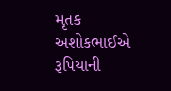મૃતક અશોકભાઈએ રૂપિયાની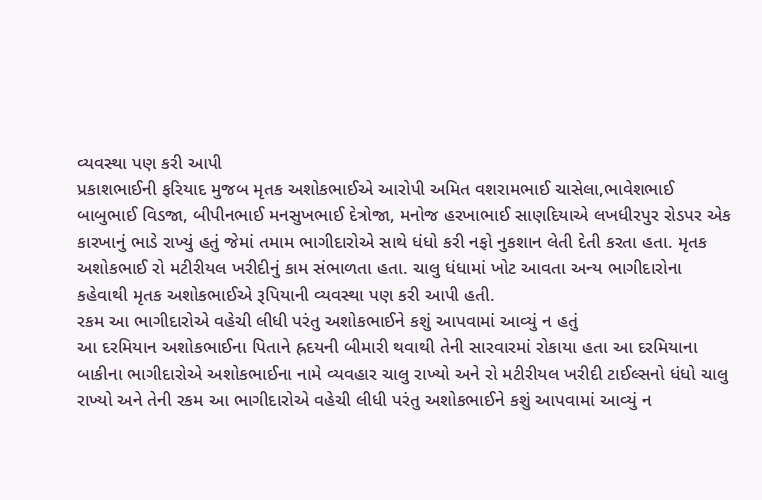વ્યવસ્થા પણ કરી આપી
પ્રકાશભાઈની ફરિયાદ મુજબ મૃતક અશોકભાઈએ આરોપી અમિત વશરામભાઈ ચાસેલા,ભાવેશભાઈ બાબુભાઈ વિડજા, બીપીનભાઈ મનસુખભાઈ દેત્રોજા, મનોજ હરખાભાઈ સાણદિયાએ લખધીરપુર રોડપર એક કારખાનું ભાડે રાખ્યું હતું જેમાં તમામ ભાગીદારોએ સાથે ધંધો કરી નફો નુકશાન લેતી દેતી કરતા હતા. મૃતક અશોકભાઈ રો મટીરીયલ ખરીદીનું કામ સંભાળતા હતા. ચાલુ ધંધામાં ખોટ આવતા અન્ય ભાગીદારોના કહેવાથી મૃતક અશોકભાઈએ રૂપિયાની વ્યવસ્થા પણ કરી આપી હતી.
રકમ આ ભાગીદારોએ વહેચી લીધી પરંતુ અશોકભાઈને કશું આપવામાં આવ્યું ન હતું
આ દરમિયાન અશોકભાઈના પિતાને હ્રદયની બીમારી થવાથી તેની સારવારમાં રોકાયા હતા આ દરમિયાના બાકીના ભાગીદારોએ અશોકભાઈના નામે વ્યવહાર ચાલુ રાખ્યો અને રો મટીરીયલ ખરીદી ટાઈલ્સનો ધંધો ચાલુ રાખ્યો અને તેની રકમ આ ભાગીદારોએ વહેચી લીધી પરંતુ અશોકભાઈને કશું આપવામાં આવ્યું ન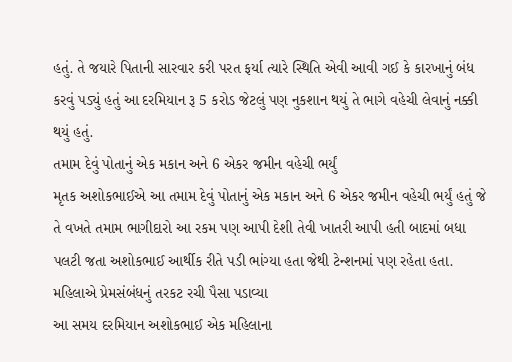હતું. તે જયારે પિતાની સારવાર કરી પરત ફર્યા ત્યારે સ્થિતિ એવી આવી ગઈ કે કારખાનું બંધ કરવું પડ્યું હતું આ દરમિયાન રૂ 5 કરોડ જેટલું પણ નુકશાન થયું તે ભાગે વહેચી લેવાનું નક્કી થયું હતું.
તમામ દેવું પોતાનું એક મકાન અને 6 એકર જમીન વહેચી ભર્યું
મૃતક અશોકભાઈએ આ તમામ દેવું પોતાનું એક મકાન અને 6 એકર જમીન વહેચી ભર્યું હતું જે તે વખતે તમામ ભાગીદારો આ રકમ પણ આપી દેશી તેવી ખાતરી આપી હતી બાદમાં બધા પલટી જતા અશોકભાઈ આર્થીક રીતે પડી ભાંગ્યા હતા જેથી ટેન્શનમાં પણ રહેતા હતા.
મહિલાએ પ્રેમસંબંધનું તરકટ રચી પૈસા પડાવ્યા
આ સમય દરમિયાન અશોકભાઈ એક મહિલાના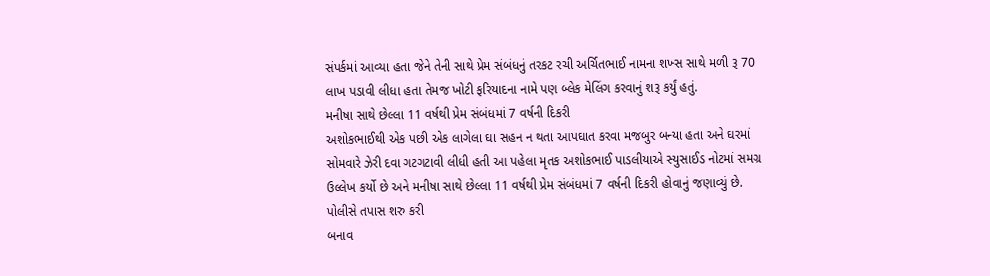સંપર્કમાં આવ્યા હતા જેને તેની સાથે પ્રેમ સંબંધનું તરકટ રચી અર્ચિતભાઈ નામના શખ્સ સાથે મળી રૂ 70 લાખ પડાવી લીધા હતા તેમજ ખોટી ફરિયાદના નામે પણ બ્લેક મેલિંગ કરવાનું શરૂ કર્યું હતું.
મનીષા સાથે છેલ્લા 11 વર્ષથી પ્રેમ સંબંધમાં 7 વર્ષની દિકરી
અશોકભાઈથી એક પછી એક લાગેલા ઘા સહન ન થતા આપઘાત કરવા મજબુર બન્યા હતા અને ઘરમાં સોમવારે ઝેરી દવા ગટગટાવી લીધી હતી આ પહેલા મૃતક અશોકભાઈ પાડલીયાએ સ્યુસાઈડ નોટમાં સમગ્ર ઉલ્લેખ કર્યો છે અને મનીષા સાથે છેલ્લા 11 વર્ષથી પ્રેમ સંબંધમાં 7 વર્ષની દિકરી હોવાનું જણાવ્યું છે.
પોલીસે તપાસ શરુ કરી
બનાવ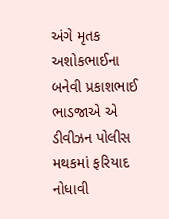અંગે મૃતક અશોકભાઈના બનેવી પ્રકાશભાઈ ભાડજાએ એ ડીવીઝન પોલીસ મથકમાં ફરિયાદ નોધાવી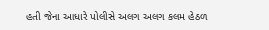હતી જેના આધારે પોલીસે અલગ અલગ કલમ હેઠળ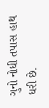ગુનો નોધી તપાસ હાથ ધરી છે.